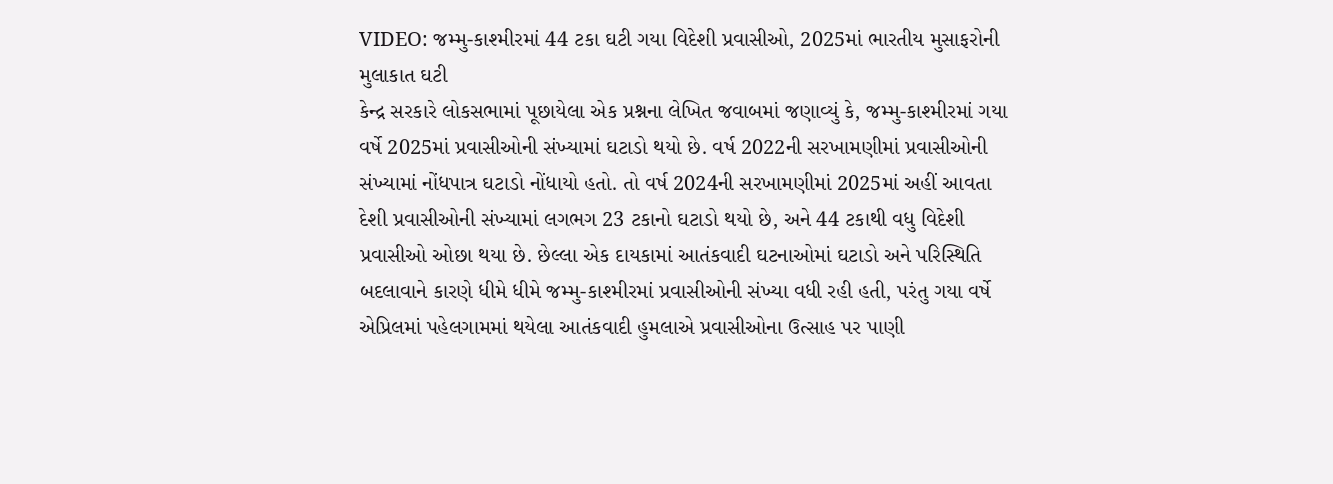VIDEO: જમ્મુ-કાશ્મીરમાં 44 ટકા ઘટી ગયા વિદેશી પ્રવાસીઓ, 2025માં ભારતીય મુસાફરોની મુલાકાત ઘટી
કેન્દ્ર સરકારે લોકસભામાં પૂછાયેલા એક પ્રશ્નના લેખિત જવાબમાં જણાવ્યું કે, જમ્મુ-કાશ્મીરમાં ગયા વર્ષે 2025માં પ્રવાસીઓની સંખ્યામાં ઘટાડો થયો છે. વર્ષ 2022ની સરખામણીમાં પ્રવાસીઓની સંખ્યામાં નોંધપાત્ર ઘટાડો નોંધાયો હતો. તો વર્ષ 2024ની સરખામણીમાં 2025માં અહીં આવતા દેશી પ્રવાસીઓની સંખ્યામાં લગભગ 23 ટકાનો ઘટાડો થયો છે, અને 44 ટકાથી વધુ વિદેશી પ્રવાસીઓ ઓછા થયા છે. છેલ્લા એક દાયકામાં આતંકવાદી ઘટનાઓમાં ઘટાડો અને પરિસ્થિતિ બદલાવાને કારણે ધીમે ધીમે જમ્મુ-કાશ્મીરમાં પ્રવાસીઓની સંખ્યા વધી રહી હતી, પરંતુ ગયા વર્ષે એપ્રિલમાં પહેલગામમાં થયેલા આતંકવાદી હુમલાએ પ્રવાસીઓના ઉત્સાહ પર પાણી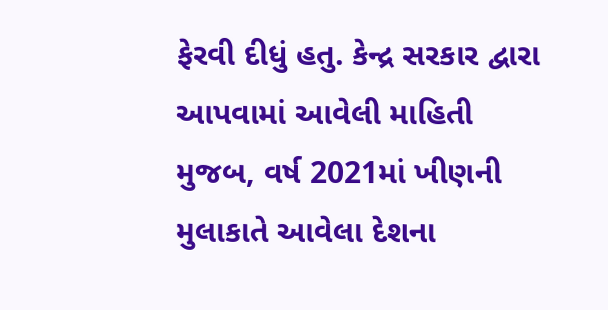ફેરવી દીધું હતુ. કેન્દ્ર સરકાર દ્વારા આપવામાં આવેલી માહિતી મુજબ, વર્ષ 2021માં ખીણની મુલાકાતે આવેલા દેશના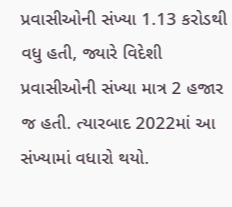પ્રવાસીઓની સંખ્યા 1.13 કરોડથી વધુ હતી, જ્યારે વિદેશી પ્રવાસીઓની સંખ્યા માત્ર 2 હજાર જ હતી. ત્યારબાદ 2022માં આ સંખ્યામાં વધારો થયો.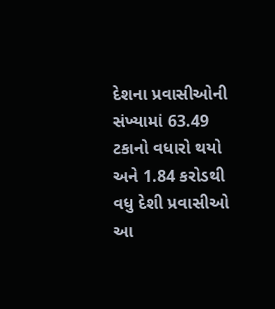દેશના પ્રવાસીઓની સંખ્યામાં 63.49 ટકાનો વધારો થયો અને 1.84 કરોડથી વધુ દેશી પ્રવાસીઓ આ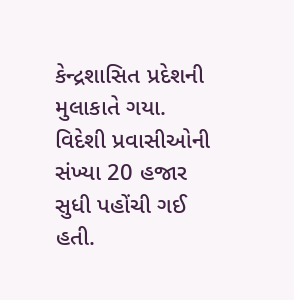કેન્દ્રશાસિત પ્રદેશની મુલાકાતે ગયા. વિદેશી પ્રવાસીઓની સંખ્યા 20 હજાર સુધી પહોંચી ગઈ હતી.